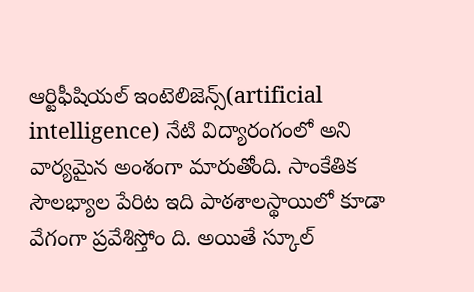ఆర్టిఫీషియల్ ఇంటెలిజెన్స్(artificial intelligence) నేటి విద్యారంగంలో అని వార్యమైన అంశంగా మారుతోంది. సాంకేతిక సౌలభ్యాల పేరిట ఇది పాఠశాలస్థాయిలో కూడా వేగంగా ప్రవేశిస్తోం ది. అయితే స్కూల్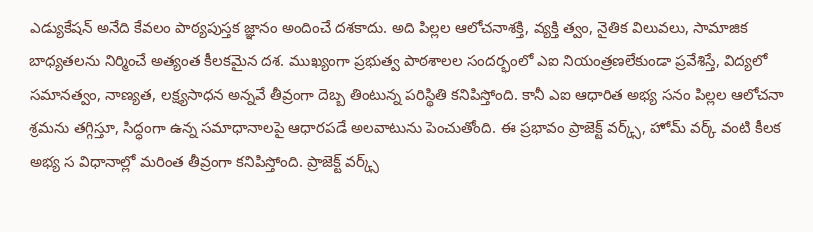ఎడ్యుకేషన్ అనేది కేవలం పాఠ్యపుస్తక జ్ఞానం అందించే దశకాదు. అది పిల్లల ఆలోచనాశక్తి, వ్యక్తి త్వం, నైతిక విలువలు, సామాజిక బాధ్యతలను నిర్మించే అత్యంత కీలకమైన దశ. ముఖ్యంగా ప్రభుత్వ పాఠశాలల సందర్భంలో ఎఐ నియంత్రణలేకుండా ప్రవేశిస్తే, విద్యలో సమానత్వం, నాణ్యత, లక్ష్యసాధన అన్నవే తీవ్రంగా దెబ్బ తింటున్న పరిస్థితి కనిపిస్తోంది. కానీ ఎఐ ఆధారిత అభ్య సనం పిల్లల ఆలోచనా శ్రమను తగ్గిస్తూ, సిద్ధంగా ఉన్న సమాధానాలపై ఆధారపడే అలవాటును పెంచుతోంది. ఈ ప్రభావం ప్రాజెక్ట్ వర్క్స్, హోమ్ వర్క్ వంటి కీలక అభ్య స విధానాల్లో మరింత తీవ్రంగా కనిపిస్తోంది. ప్రాజెక్ట్ వర్క్స్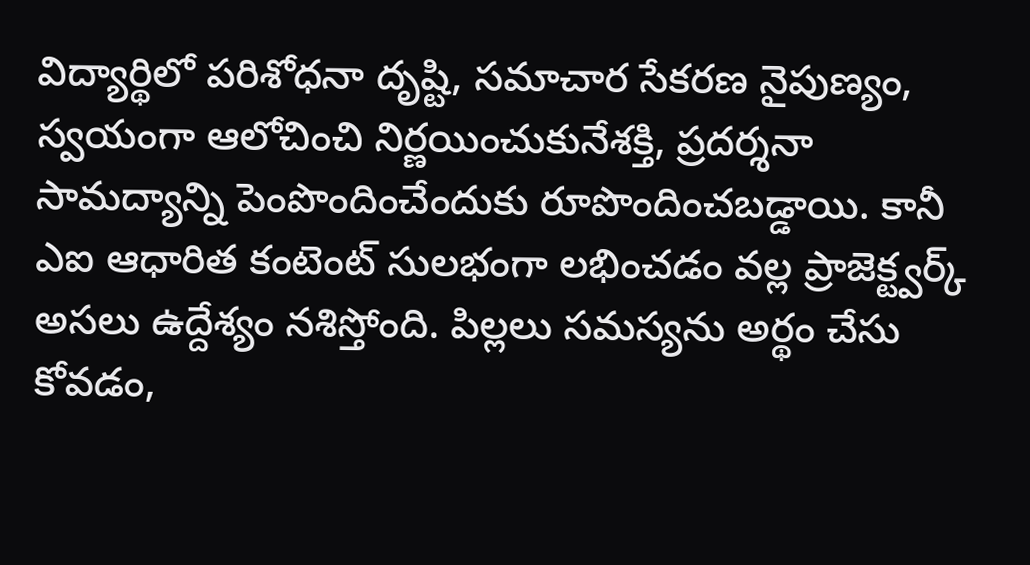విద్యార్థిలో పరిశోధనా దృష్టి, సమాచార సేకరణ నైపుణ్యం, స్వయంగా ఆలోచించి నిర్ణయించుకునేశక్తి, ప్రదర్శనా సామద్యాన్ని పెంపొందించేందుకు రూపొందించబడ్డాయి. కానీ ఎఐ ఆధారిత కంటెంట్ సులభంగా లభించడం వల్ల ప్రాజెక్ట్వర్క్ అసలు ఉద్దేశ్యం నశిస్తోంది. పిల్లలు సమస్యను అర్థం చేసు కోవడం,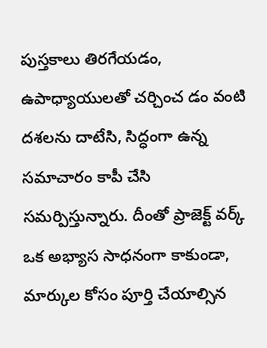పుస్తకాలు తిరగేయడం, ఉపాధ్యాయులతో చర్చించ డం వంటి దశలను దాటేసి, సిద్ధంగా ఉన్న సమాచారం కాపీ చేసి సమర్పిస్తున్నారు. దీంతో ప్రాజెక్ట్ వర్క్ ఒక అభ్యాస సాధనంగా కాకుండా, మార్కుల కోసం పూర్తి చేయాల్సిన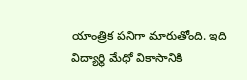యాంత్రిక పనిగా మారుతోంది. ఇది విద్యార్థి మేధో వికాసానికి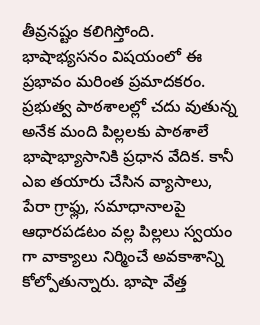తీవ్రనష్టం కలిగిస్తోంది. భాషాభ్యసనం విషయంలో ఈ ప్రభావం మరింత ప్రమాదకరం. ప్రభుత్వ పాఠశాలల్లో చదు వుతున్న అనేక మంది పిల్లలకు పాఠశాలే భాషాభ్యాసానికి ప్రధాన వేదిక. కానీ ఎఐ తయారు చేసిన వ్యాసాలు, పేరా గ్రాఫ్లు, సమాధానాలపై ఆధారపడటం వల్ల పిల్లలు స్వయం గా వాక్యాలు నిర్మించే అవకాశాన్ని కోల్పోతున్నారు. భాషా వేత్త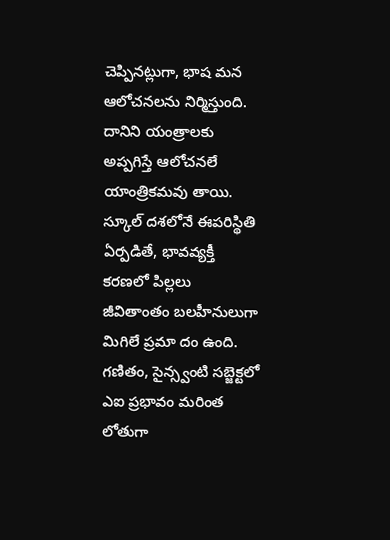చెప్పినట్లుగా, భాష మన ఆలోచనలను నిర్మిస్తుంది. దానిని యంత్రాలకు అప్పగిస్తే ఆలోచనలే యాంత్రికమవు తాయి. స్కూల్ దశలోనే ఈపరిస్థితి ఏర్పడితే, భావవ్యక్తీ కరణలో పిల్లలు జీవితాంతం బలహీనులుగా మిగిలే ప్రమా దం ఉంది. గణితం, సైన్స్వంటి సబ్జెక్టలో ఎఐ ప్రభావం మరింత లోతుగా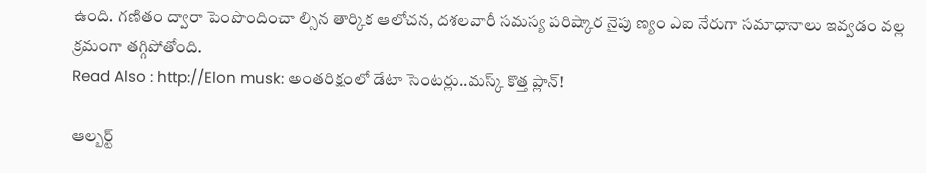ఉంది. గణితం ద్వారా పెంపొందించా ల్సిన తార్కిక ఆలోచన, దశలవారీ సమస్య పరిష్కార నైపు ణ్యం ఎఐ నేరుగా సమాధానాలు ఇవ్వడం వల్ల క్రమంగా తగ్గిపోతోంది.
Read Also : http://Elon musk: అంతరిక్షంలో డేటా సెంటర్లు..మస్క్ కొత్త ప్లాన్!

ఆల్బర్ట్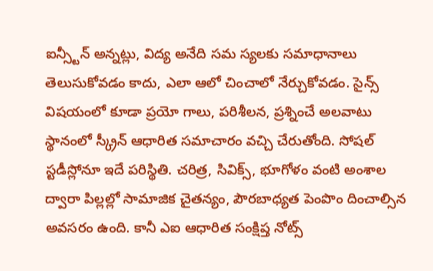ఐన్స్టీన్ అన్నట్లు, విద్య అనేది సమ స్యలకు సమాధానాలు తెలుసుకోవడం కాదు, ఎలా ఆలో చించాలో నేర్చుకోవడం. సైన్స్ విషయంలో కూడా ప్రయో గాలు, పరిశీలన, ప్రశ్నించే అలవాటు స్థానంలో స్క్రీన్ ఆధారిత సమాచారం వచ్చి చేరుతోంది. సోషల్ స్టడీస్లోనూ ఇదే పరిస్థితి. చరిత్ర, సివిక్స్, భూగోళం వంటి అంశాల ద్వారా పిల్లల్లో సామాజిక చైతన్యం, పౌరబాధ్యత పెంపొం దించాల్సిన అవసరం ఉంది. కానీ ఎఐ ఆధారిత సంక్షిప్త నోట్స్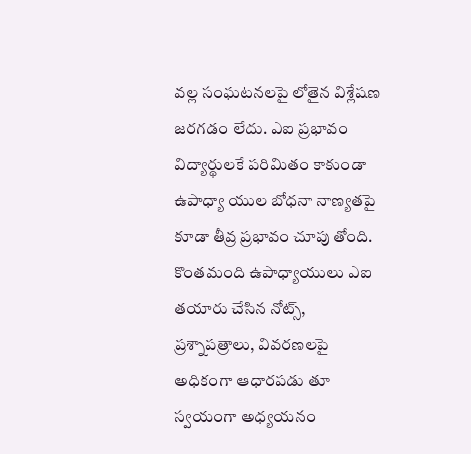వల్ల సంఘటనలపై లోతైన విశ్లేషణ జరగడం లేదు. ఎఐ ప్రభావం విద్యార్థులకే పరిమితం కాకుండా ఉపాధ్యా యుల బోధనా నాణ్యతపై కూడా తీవ్ర ప్రభావం చూపు తోంది. కొంతమంది ఉపాధ్యాయులు ఎఐ తయారు చేసిన నోట్స్, ప్రశ్నాపత్రాలు, వివరణలపై అధికంగా ఆధారపడు తూ స్వయంగా అధ్యయనం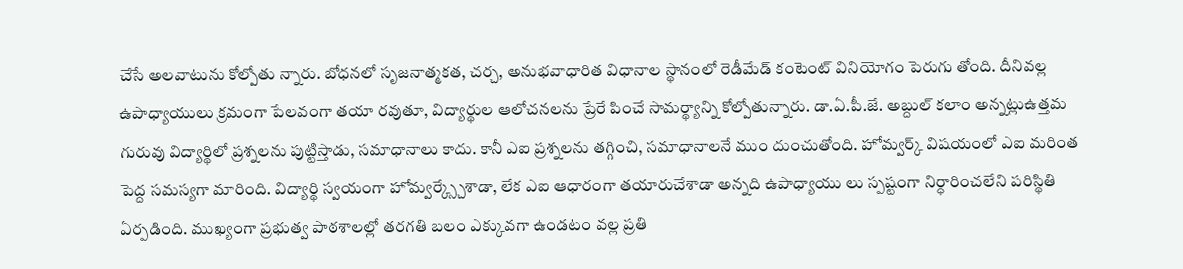చేసే అలవాటును కోల్పోతు న్నారు. బోధనలో సృజనాత్మకత, చర్చ, అనుభవాధారిత విధానాల స్థానంలో రెడీమేడ్ కంటెంట్ వినియోగం పెరుగు తోంది. దీనివల్ల ఉపాధ్యాయులు క్రమంగా పేలవంగా తయా రవుతూ, విద్యార్థుల ఆలోచనలను ప్రేరే పించే సామర్థ్యాన్ని కోల్పోతున్నారు. డా.ఏ.పీ.జే. అబ్దుల్ కలాం అన్నట్లుఉత్తమ గురువు విద్యార్థిలో ప్రశ్నలను పుట్టిస్తాడు, సమాధానాలు కాదు. కానీ ఎఐ ప్రశ్నలను తగ్గించి, సమాధానాలనే ముం దుంచుతోంది. హోమ్వర్క్ విషయంలో ఎఐ మరింత పెద్ద సమస్యగా మారింది. విద్యార్థి స్వయంగా హోమ్వర్క్స్చేశాడా, లేక ఎఐ ఆధారంగా తయారుచేశాడా అన్నది ఉపాధ్యాయు లు స్పష్టంగా నిర్ధారించలేని పరిస్థితి ఏర్పడింది. ముఖ్యంగా ప్రభుత్వ పాఠశాలల్లో తరగతి బలం ఎక్కువగా ఉండటం వల్ల ప్రతి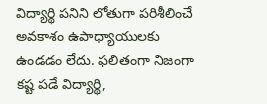విద్యార్థి పనిని లోతుగా పరిశీలించే అవకాశం ఉపాధ్యాయులకు ఉండడం లేదు. ఫలితంగా నిజంగా కష్ట పడే విద్యార్థి,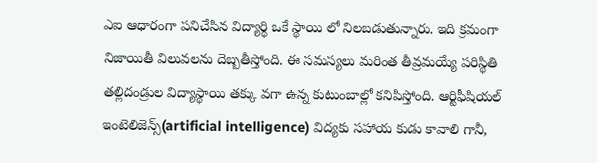ఎఐ ఆధారంగా పనిచేసిన విద్యార్థి ఒకే స్థాయి లో నిలబడుతున్నారు. ఇది క్రమంగా నిజాయితీ విలువలను దెబ్బతీస్తోంది. ఈ సమస్యలు మరింత తీవ్రమయ్యే పరిస్థితి తల్లిదండ్రుల విద్యాస్థాయి తక్కు వగా ఉన్న కుటుంబాల్లో కనిపిస్తోంది. ఆర్టిఫీషియల్ ఇంటెలిజెన్స్(artificial intelligence) విద్యకు సహాయ కుడు కావాలి గానీ,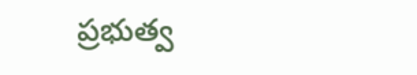ప్రభుత్వ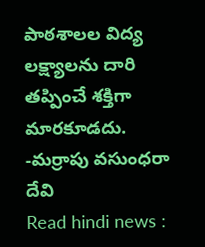పాఠశాలల విద్య లక్ష్యాలను దారి తప్పించే శక్తిగా మారకూడదు.
-మర్రాపు వసుంధరా దేవి
Read hindi news :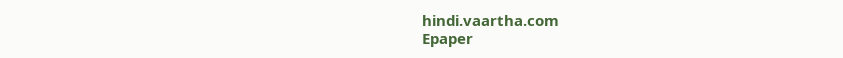hindi.vaartha.com
Epaper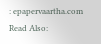: epapervaartha.com
Read Also: